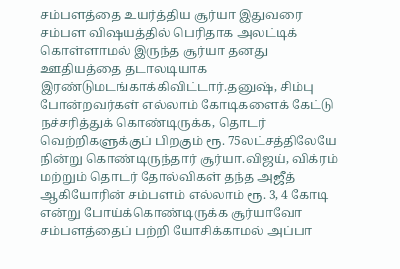சம்பளத்தை உயர்த்திய சூர்யா இதுவரை சம்பள விஷயத்தில் பெரிதாக அலட்டிக் கொள்ளாமல் இருந்த சூர்யா தனது ஊதியத்தை தடாலடியாக இரண்டுமடங்காக்கிவிட்டார்.தனுஷ், சிம்பு போன்றவர்கள் எல்லாம் கோடிகளைக் கேட்டு நச்சரித்துக் கொண்டிருக்க, தொடர் வெற்றிகளுக்குப் பிறகும் ரூ. 75லட்சத்திலேயே நின்று கொண்டிருந்தார் சூர்யா.விஜய், விக்ரம் மற்றும் தொடர் தோல்விகள் தந்த அஜீத் ஆகியோரின் சம்பளம் எல்லாம் ரூ. 3, 4 கோடி என்று போய்க்கொண்டிருக்க சூர்யாவோ சம்பளத்தைப் பற்றி யோசிக்காமல் அப்பா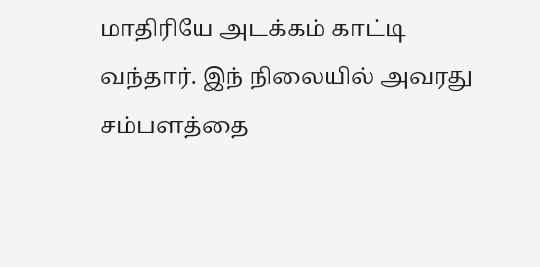மாதிரியே அடக்கம் காட்டி வந்தார். இந் நிலையில் அவரது சம்பளத்தை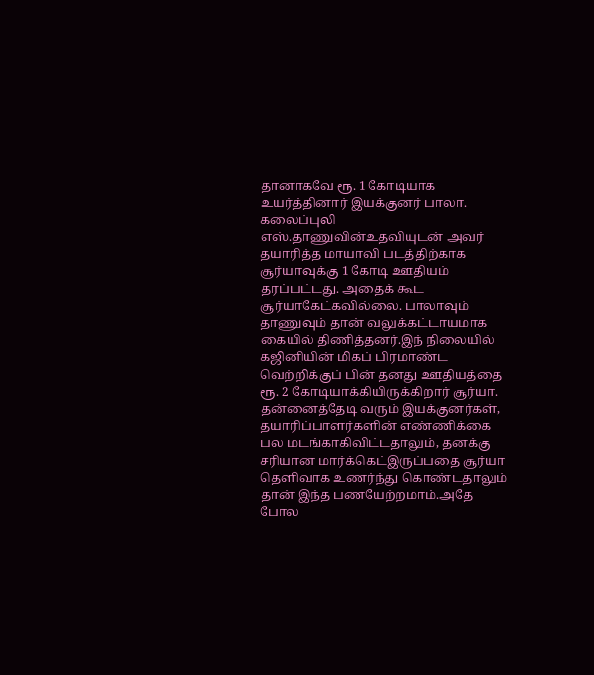தானாகவே ரூ. 1 கோடியாக உயர்த்தினார் இயக்குனர் பாலா. கலைப்புலி எஸ்.தாணுவின்உதவியுடன் அவர் தயாரித்த மாயாவி படத்திற்காக சூர்யாவுக்கு 1 கோடி ஊதியம் தரப்பட்டது. அதைக் கூட சூர்யாகேட்கவில்லை. பாலாவும் தாணுவும் தான் வலுக்கட்டாயமாக கையில் திணித்தனர்.இந் நிலையில் கஜினியின் மிகப் பிரமாண்ட வெற்றிக்குப் பின் தனது ஊதியத்தை ரூ. 2 கோடியாக்கியிருக்கிறார் சூர்யா. தன்னைத்தேடி வரும் இயக்குனர்கள், தயாரிப்பாளர்களின் எண்ணிக்கை பல மடங்காகிவிட்டதாலும், தனக்கு சரியான மார்க்கெட்இருப்பதை சூர்யா தெளிவாக உணர்ந்து கொண்டதாலும் தான் இந்த பணயேற்றமாம்.அதே போல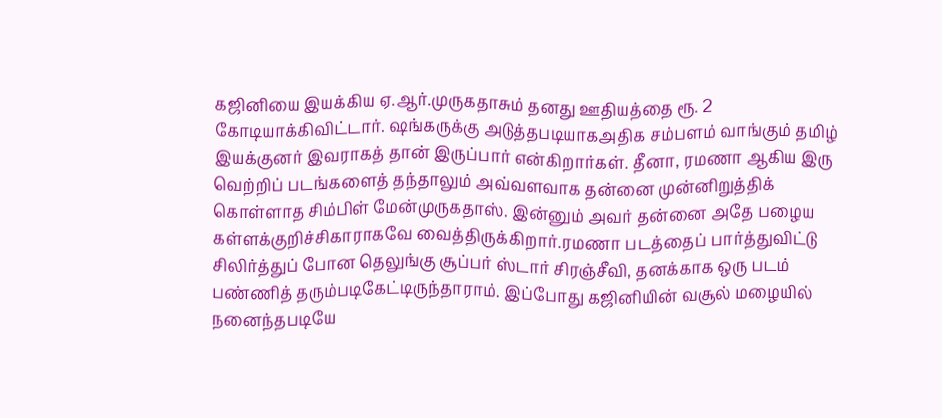கஜினியை இயக்கிய ஏ.ஆர்.முருகதாசும் தனது ஊதியத்தை ரூ. 2 கோடியாக்கிவிட்டார். ஷங்கருக்கு அடுத்தபடியாகஅதிக சம்பளம் வாங்கும் தமிழ் இயக்குனர் இவராகத் தான் இருப்பார் என்கிறார்கள். தீனா, ரமணா ஆகிய இரு வெற்றிப் படங்களைத் தந்தாலும் அவ்வளவாக தன்னை முன்னிறுத்திக் கொள்ளாத சிம்பிள் மேன்முருகதாஸ். இன்னும் அவர் தன்னை அதே பழைய கள்ளக்குறிச்சிகாராகவே வைத்திருக்கிறார்.ரமணா படத்தைப் பார்த்துவிட்டு சிலிர்த்துப் போன தெலுங்கு சூப்பர் ஸ்டார் சிரஞ்சீவி, தனக்காக ஒரு படம் பண்ணித் தரும்படிகேட்டிருந்தாராம். இப்போது கஜினியின் வசூல் மழையில் நனைந்தபடியே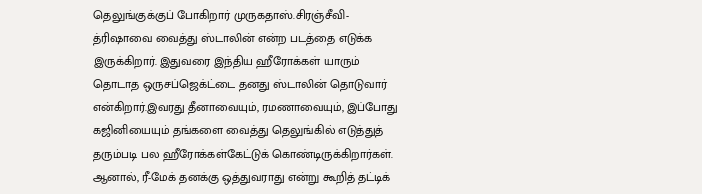தெலுங்குக்குப் போகிறார் முருகதாஸ்.சிரஞ்சீவி-த்ரிஷாவை வைத்து ஸ்டாலின் என்ற படத்தை எடுக்க இருக்கிறார். இதுவரை இந்திய ஹீரோக்கள் யாரும் தொடாத ஒருசப்ஜெக்ட்டை தனது ஸ்டாலின் தொடுவார் என்கிறார்.இவரது தீனாவையும், ரமணாவையும், இப்போது கஜினியையும் தங்களை வைத்து தெலுங்கில் எடுத்துத் தரும்படி பல ஹீரோக்கள்கேட்டுக் கொண்டிருக்கிறார்கள். ஆனால், ரீ-மேக் தனக்கு ஒத்துவராது என்று கூறித் தட்டிக்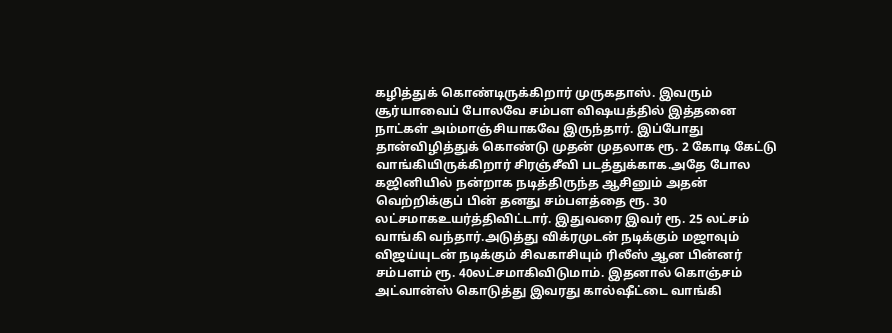கழித்துக் கொண்டிருக்கிறார் முருகதாஸ். இவரும் சூர்யாவைப் போலவே சம்பள விஷயத்தில் இத்தனை நாட்கள் அம்மாஞ்சியாகவே இருந்தார். இப்போது தான்விழித்துக் கொண்டு முதன் முதலாக ரூ. 2 கோடி கேட்டு வாங்கியிருக்கிறார் சிரஞ்சீவி படத்துக்காக.அதே போல கஜினியில் நன்றாக நடித்திருந்த ஆசினும் அதன் வெற்றிக்குப் பின் தனது சம்பளத்தை ரூ. 30 லட்சமாகஉயர்த்திவிட்டார். இதுவரை இவர் ரூ. 25 லட்சம் வாங்கி வந்தார்.அடுத்து விக்ரமுடன் நடிக்கும் மஜாவும் விஜய்யுடன் நடிக்கும் சிவகாசியும் ரிலீஸ் ஆன பின்னர் சம்பளம் ரூ. 40லட்சமாகிவிடுமாம். இதனால் கொஞ்சம் அட்வான்ஸ் கொடுத்து இவரது கால்ஷீட்டை வாங்கி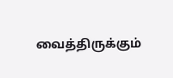வைத்திருக்கும்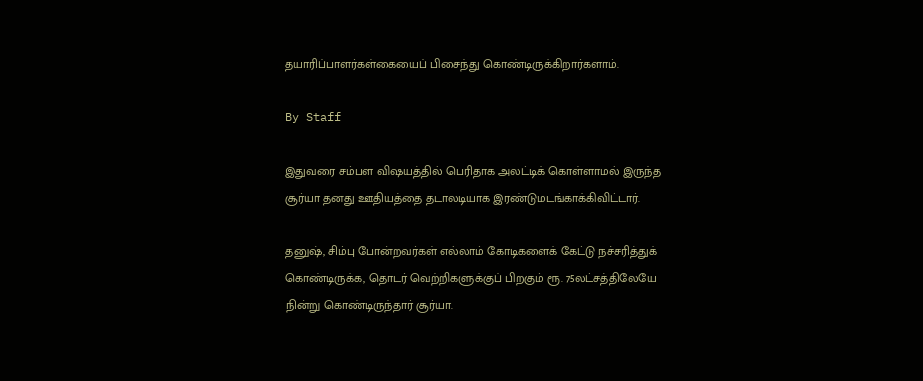தயாரிப்பாளர்கள்கையைப் பிசைந்து கொண்டிருக்கிறார்களாம்.

By Staff

இதுவரை சம்பள விஷயத்தில் பெரிதாக அலட்டிக் கொள்ளாமல் இருந்த சூர்யா தனது ஊதியத்தை தடாலடியாக இரண்டுமடங்காக்கிவிட்டார்.

தனுஷ், சிம்பு போன்றவர்கள் எல்லாம் கோடிகளைக் கேட்டு நச்சரித்துக் கொண்டிருக்க, தொடர் வெற்றிகளுக்குப் பிறகும் ரூ. 75லட்சத்திலேயே நின்று கொண்டிருந்தார் சூர்யா.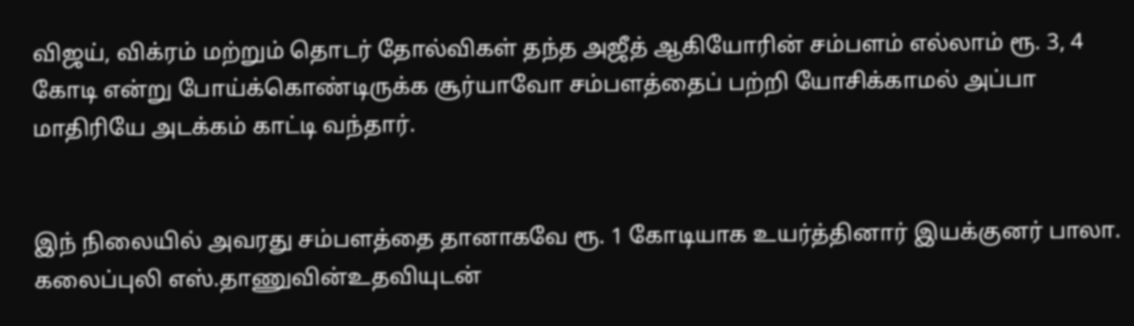விஜய், விக்ரம் மற்றும் தொடர் தோல்விகள் தந்த அஜீத் ஆகியோரின் சம்பளம் எல்லாம் ரூ. 3, 4 கோடி என்று போய்க்கொண்டிருக்க சூர்யாவோ சம்பளத்தைப் பற்றி யோசிக்காமல் அப்பா மாதிரியே அடக்கம் காட்டி வந்தார்.


இந் நிலையில் அவரது சம்பளத்தை தானாகவே ரூ. 1 கோடியாக உயர்த்தினார் இயக்குனர் பாலா. கலைப்புலி எஸ்.தாணுவின்உதவியுடன்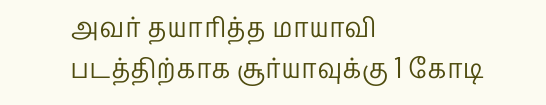அவர் தயாரித்த மாயாவி படத்திற்காக சூர்யாவுக்கு 1 கோடி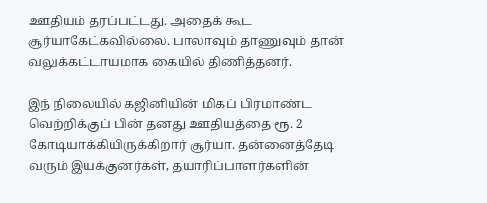ஊதியம் தரப்பட்டது. அதைக் கூட சூர்யாகேட்கவில்லை. பாலாவும் தாணுவும் தான் வலுக்கட்டாயமாக கையில் திணித்தனர்.

இந் நிலையில் கஜினியின் மிகப் பிரமாண்ட வெற்றிக்குப் பின் தனது ஊதியத்தை ரூ. 2 கோடியாக்கியிருக்கிறார் சூர்யா. தன்னைத்தேடி வரும் இயக்குனர்கள், தயாரிப்பாளர்களின்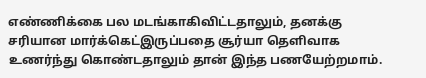எண்ணிக்கை பல மடங்காகிவிட்டதாலும், தனக்கு சரியான மார்க்கெட்இருப்பதை சூர்யா தெளிவாக உணர்ந்து கொண்டதாலும் தான் இந்த பணயேற்றமாம்.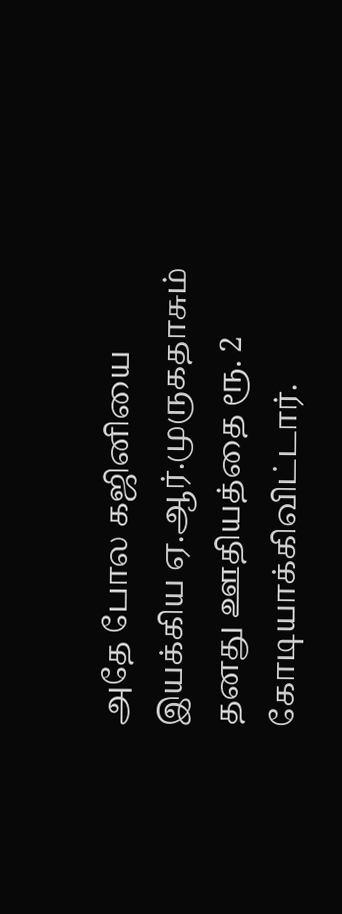அதே போல கஜினியை இயக்கிய ஏ.ஆர்.முருகதாசும் தனது ஊதியத்தை ரூ. 2 கோடியாக்கிவிட்டார்.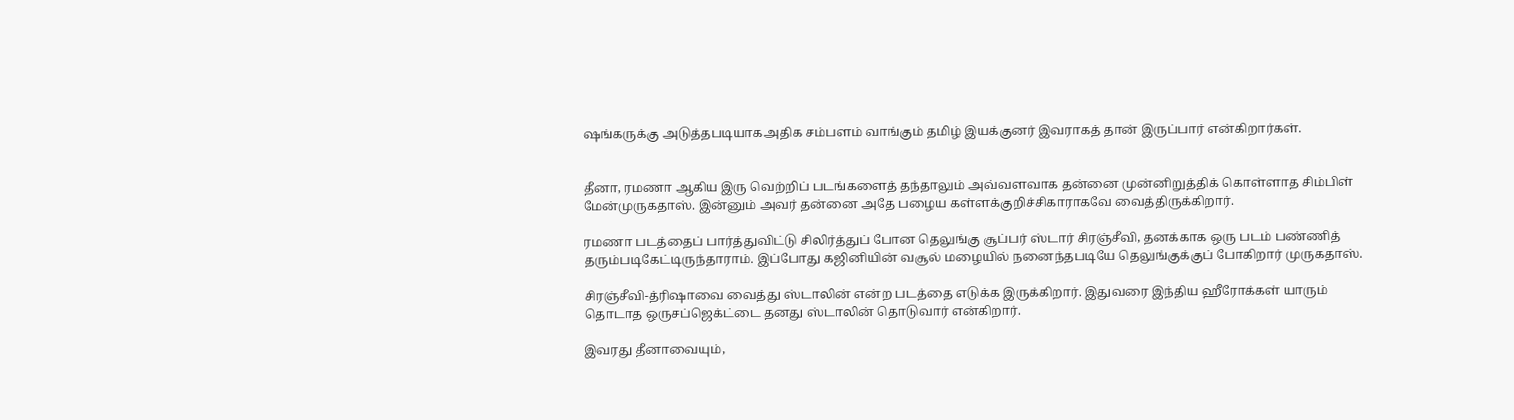ஷங்கருக்கு அடுத்தபடியாகஅதிக சம்பளம் வாங்கும் தமிழ் இயக்குனர் இவராகத் தான் இருப்பார் என்கிறார்கள்.


தீனா, ரமணா ஆகிய இரு வெற்றிப் படங்களைத் தந்தாலும் அவ்வளவாக தன்னை முன்னிறுத்திக் கொள்ளாத சிம்பிள் மேன்முருகதாஸ். இன்னும் அவர் தன்னை அதே பழைய கள்ளக்குறிச்சிகாராகவே வைத்திருக்கிறார்.

ரமணா படத்தைப் பார்த்துவிட்டு சிலிர்த்துப் போன தெலுங்கு சூப்பர் ஸ்டார் சிரஞ்சீவி, தனக்காக ஒரு படம் பண்ணித் தரும்படிகேட்டிருந்தாராம். இப்போது கஜினியின் வசூல் மழையில் நனைந்தபடியே தெலுங்குக்குப் போகிறார் முருகதாஸ்.

சிரஞ்சீவி-த்ரிஷாவை வைத்து ஸ்டாலின் என்ற படத்தை எடுக்க இருக்கிறார். இதுவரை இந்திய ஹீரோக்கள் யாரும் தொடாத ஒருசப்ஜெக்ட்டை தனது ஸ்டாலின் தொடுவார் என்கிறார்.

இவரது தீனாவையும்,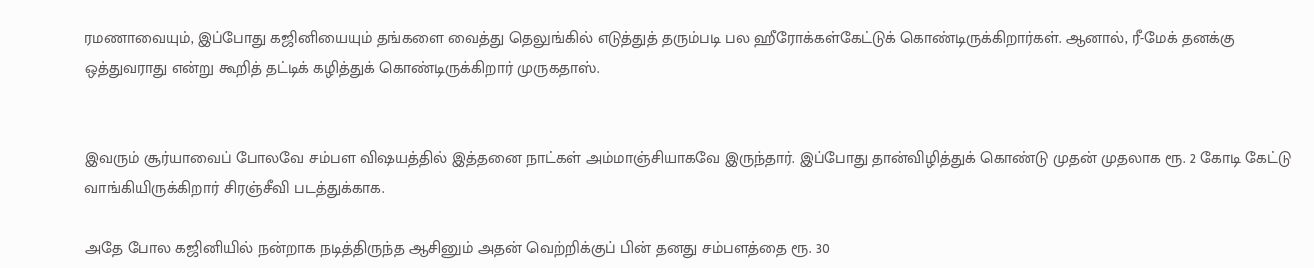ரமணாவையும், இப்போது கஜினியையும் தங்களை வைத்து தெலுங்கில் எடுத்துத் தரும்படி பல ஹீரோக்கள்கேட்டுக் கொண்டிருக்கிறார்கள். ஆனால், ரீ-மேக் தனக்கு ஒத்துவராது என்று கூறித் தட்டிக் கழித்துக் கொண்டிருக்கிறார் முருகதாஸ்.


இவரும் சூர்யாவைப் போலவே சம்பள விஷயத்தில் இத்தனை நாட்கள் அம்மாஞ்சியாகவே இருந்தார். இப்போது தான்விழித்துக் கொண்டு முதன் முதலாக ரூ. 2 கோடி கேட்டு வாங்கியிருக்கிறார் சிரஞ்சீவி படத்துக்காக.

அதே போல கஜினியில் நன்றாக நடித்திருந்த ஆசினும் அதன் வெற்றிக்குப் பின் தனது சம்பளத்தை ரூ. 30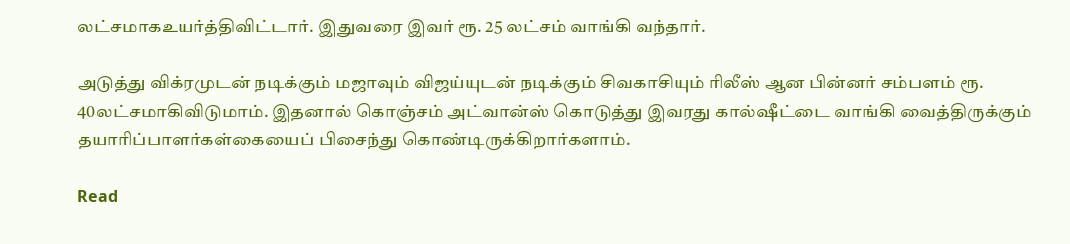லட்சமாகஉயர்த்திவிட்டார். இதுவரை இவர் ரூ. 25 லட்சம் வாங்கி வந்தார்.

அடுத்து விக்ரமுடன் நடிக்கும் மஜாவும் விஜய்யுடன் நடிக்கும் சிவகாசியும் ரிலீஸ் ஆன பின்னர் சம்பளம் ரூ. 40லட்சமாகிவிடுமாம். இதனால் கொஞ்சம் அட்வான்ஸ் கொடுத்து இவரது கால்ஷீட்டை வாங்கி வைத்திருக்கும் தயாரிப்பாளர்கள்கையைப் பிசைந்து கொண்டிருக்கிறார்களாம்.

Read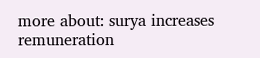more about: surya increases remuneration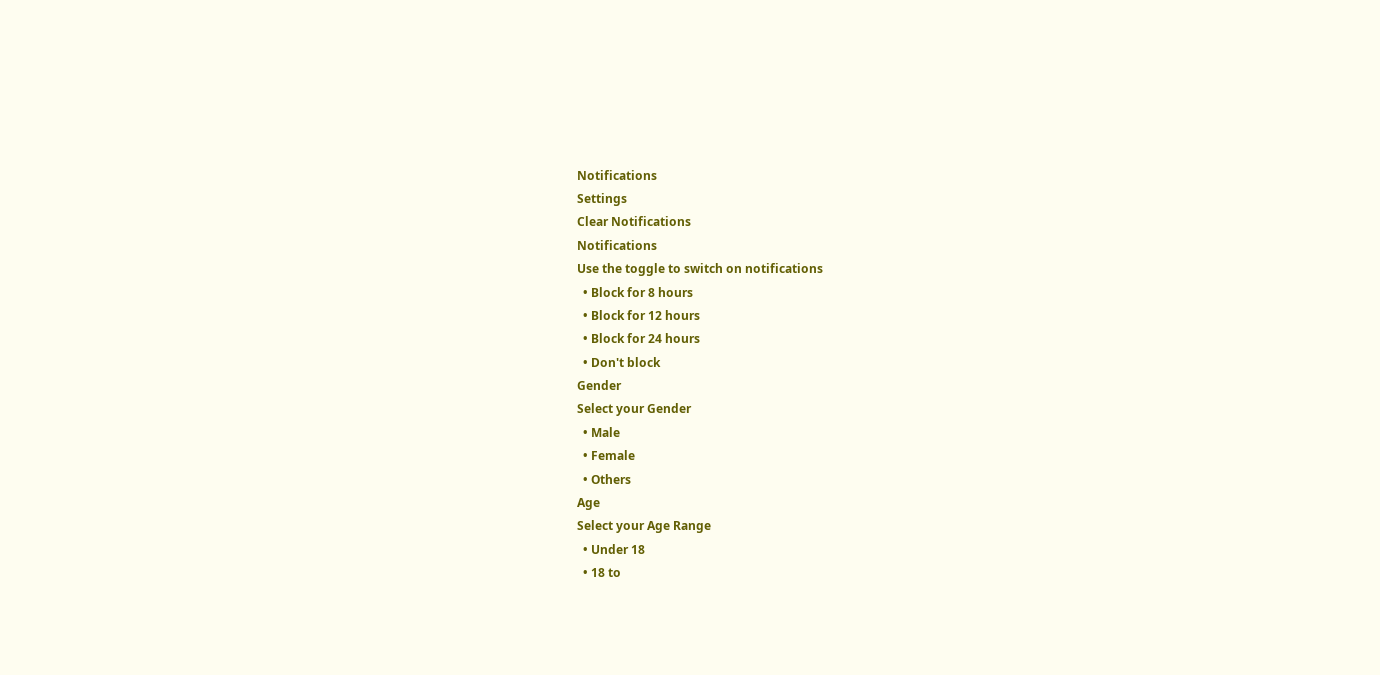Notifications
Settings
Clear Notifications
Notifications
Use the toggle to switch on notifications
  • Block for 8 hours
  • Block for 12 hours
  • Block for 24 hours
  • Don't block
Gender
Select your Gender
  • Male
  • Female
  • Others
Age
Select your Age Range
  • Under 18
  • 18 to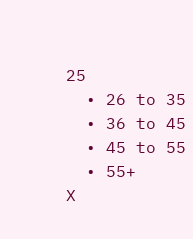25
  • 26 to 35
  • 36 to 45
  • 45 to 55
  • 55+
X